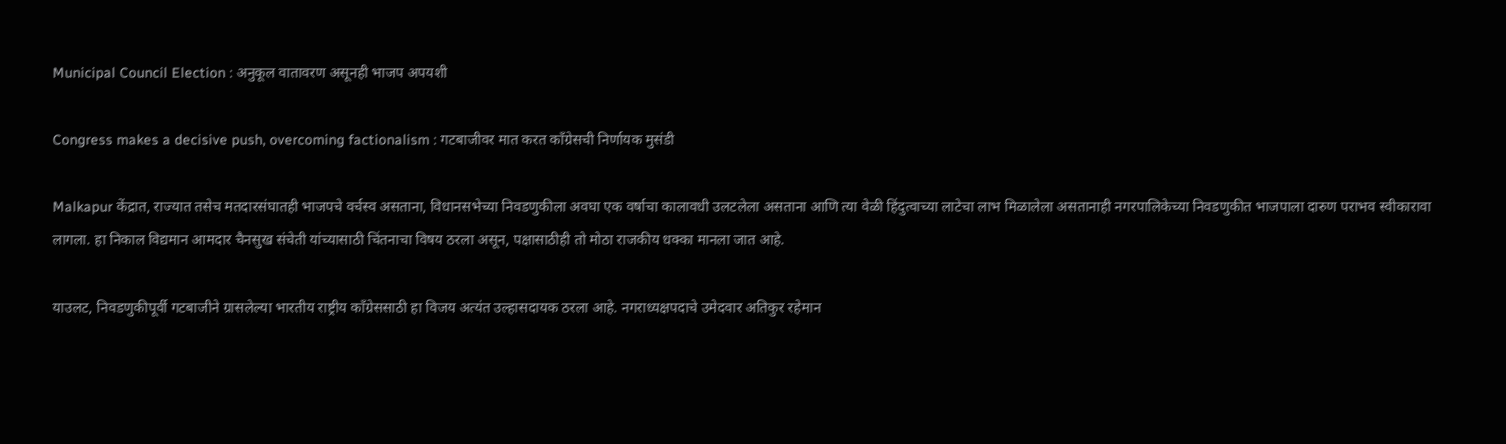Municipal Council Election : अनुकूल वातावरण असूनही भाजप अपयशी

Congress makes a decisive push, overcoming factionalism : गटबाजीवर मात करत काँग्रेसची निर्णायक मुसंडी

Malkapur केंद्रात, राज्यात तसेच मतदारसंघातही भाजपचे वर्चस्व असताना, विधानसभेच्या निवडणुकीला अवघा एक वर्षाचा कालावधी उलटलेला असताना आणि त्या वेळी हिंदुत्वाच्या लाटेचा लाभ मिळालेला असतानाही नगरपालिकेच्या निवडणुकीत भाजपाला दारुण पराभव स्वीकारावा लागला. हा निकाल विद्यमान आमदार चैनसुख संचेती यांच्यासाठी चिंतनाचा विषय ठरला असून, पक्षासाठीही तो मोठा राजकीय धक्का मानला जात आहे.

याउलट, निवडणुकीपूर्वी गटबाजीने ग्रासलेल्या भारतीय राष्ट्रीय काँग्रेससाठी हा विजय अत्यंत उल्हासदायक ठरला आहे. नगराध्यक्षपदाचे उमेदवार अतिकुर रहेमान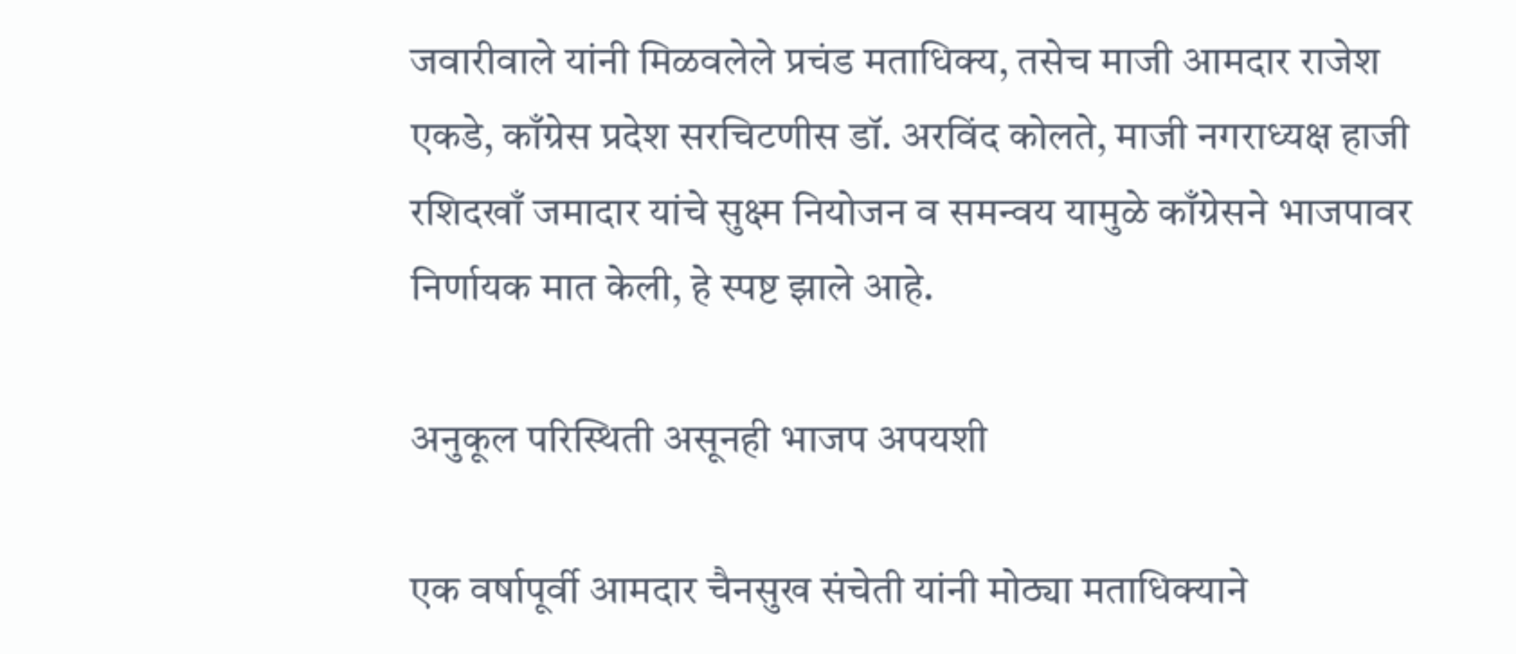जवारीवाले यांनी मिळवलेले प्रचंड मताधिक्य, तसेच माजी आमदार राजेश एकडे, काँग्रेस प्रदेश सरचिटणीस डॉ. अरविंद कोलते, माजी नगराध्यक्ष हाजी रशिदखाँ जमादार यांचे सुक्ष्म नियोजन व समन्वय यामुळे काँग्रेसने भाजपावर निर्णायक मात केली, हे स्पष्ट झाले आहे.

अनुकूल परिस्थिती असूनही भाजप अपयशी

एक वर्षापूर्वी आमदार चैनसुख संचेती यांनी मोठ्या मताधिक्याने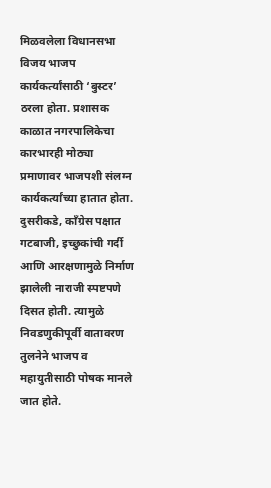मिळवलेला विधानसभा विजय भाजप कार्यकर्त्यांसाठी ‘बुस्टर’ ठरला होता. प्रशासक काळात नगरपालिकेचा कारभारही मोठ्या प्रमाणावर भाजपशी संलग्न कार्यकर्त्यांच्या हातात होता. दुसरीकडे, काँग्रेस पक्षात गटबाजी, इच्छुकांची गर्दी आणि आरक्षणामुळे निर्माण झालेली नाराजी स्पष्टपणे दिसत होती. त्यामुळे निवडणुकीपूर्वी वातावरण तुलनेने भाजप व महायुतीसाठी पोषक मानले जात होते.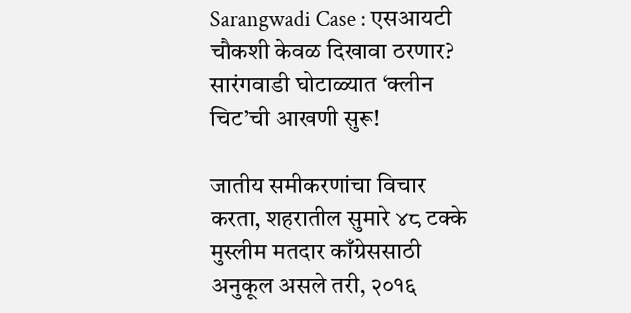Sarangwadi Case : एसआयटी चौकशी केवळ दिखावा ठरणार? सारंगवाडी घोटाळ्यात ‘क्लीन चिट’ची आखणी सुरू!

जातीय समीकरणांचा विचार करता, शहरातील सुमारे ४८ टक्के मुस्लीम मतदार काँग्रेससाठी अनुकूल असले तरी, २०१६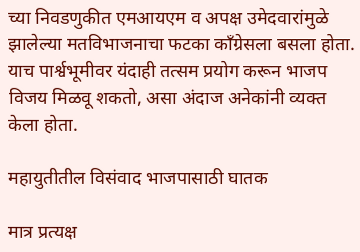च्या निवडणुकीत एमआयएम व अपक्ष उमेदवारांमुळे झालेल्या मतविभाजनाचा फटका काँग्रेसला बसला होता. याच पार्श्वभूमीवर यंदाही तत्सम प्रयोग करून भाजप विजय मिळवू शकतो, असा अंदाज अनेकांनी व्यक्त केला होता.

महायुतीतील विसंवाद भाजपासाठी घातक

मात्र प्रत्यक्ष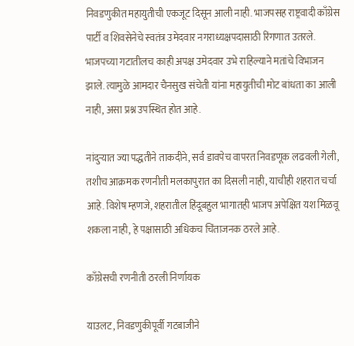निवडणुकीत महायुतीची एकजूट दिसून आली नाही. भाजपसह राष्ट्रवादी काँग्रेस पार्टी व शिवसेनेचे स्वतंत्र उमेदवार नगराध्यक्षपदासाठी रिंगणात उतरले. भाजपच्या गटातीलच काही अपक्ष उमेदवार उभे राहिल्याने मतांचे विभाजन झाले. त्यामुळे आमदार चैनसुख संचेती यांना महायुतीची मोट बांधता का आली नाही, असा प्रश्न उपस्थित होत आहे.

नांदुऱ्यात ज्या पद्धतीने ताकदीने, सर्व डावपेच वापरत निवडणूक लढवली गेली, तशीच आक्रमक रणनीती मलकापुरात का दिसली नाही, याचीही शहरात चर्चा आहे. विशेष म्हणजे, शहरातील हिंदूबहुल भागातही भाजप अपेक्षित यश मिळवू शकला नाही, हे पक्षासाठी अधिकच चिंताजनक ठरले आहे.

काँग्रेसची रणनीती ठरली निर्णायक

याउलट, निवडणुकीपूर्वी गटबाजीने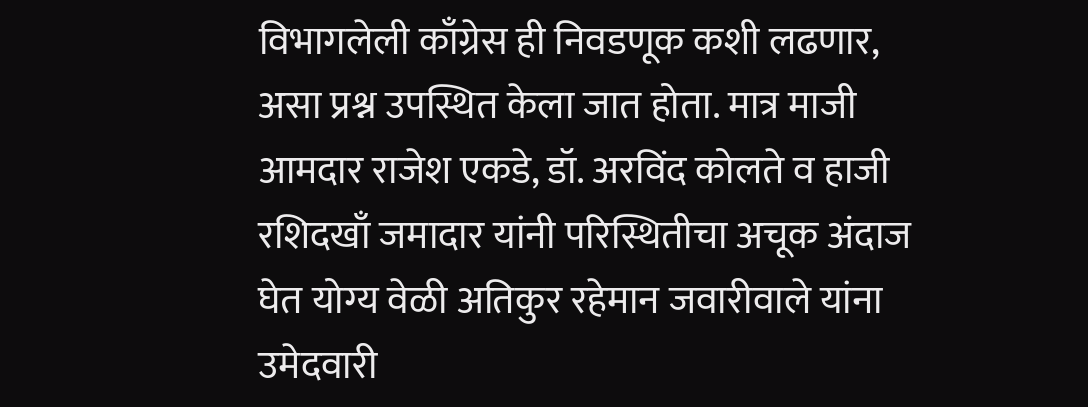विभागलेली काँग्रेस ही निवडणूक कशी लढणार, असा प्रश्न उपस्थित केला जात होता. मात्र माजी आमदार राजेश एकडे, डॉ. अरविंद कोलते व हाजी रशिदखाँ जमादार यांनी परिस्थितीचा अचूक अंदाज घेत योग्य वेळी अतिकुर रहेमान जवारीवाले यांना उमेदवारी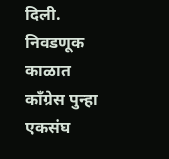दिली. निवडणूक काळात काँग्रेस पुन्हा एकसंघ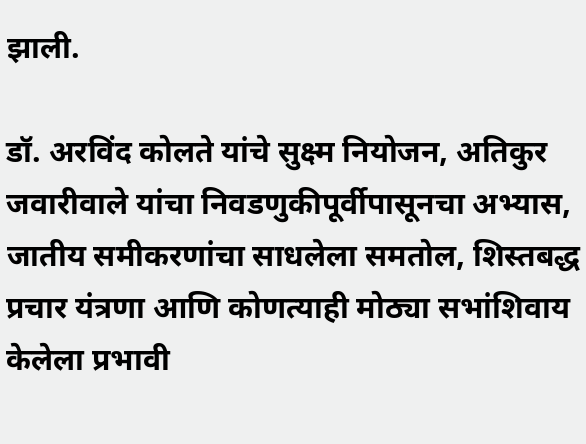झाली.

डॉ. अरविंद कोलते यांचे सुक्ष्म नियोजन, अतिकुर जवारीवाले यांचा निवडणुकीपूर्वीपासूनचा अभ्यास, जातीय समीकरणांचा साधलेला समतोल, शिस्तबद्ध प्रचार यंत्रणा आणि कोणत्याही मोठ्या सभांशिवाय केलेला प्रभावी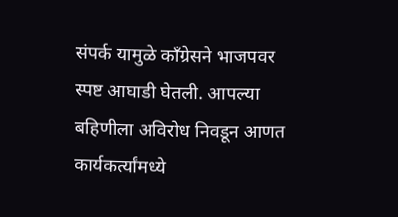संपर्क यामुळे काँग्रेसने भाजपवर स्पष्ट आघाडी घेतली. आपल्या बहिणीला अविरोध निवडून आणत कार्यकर्त्यांमध्ये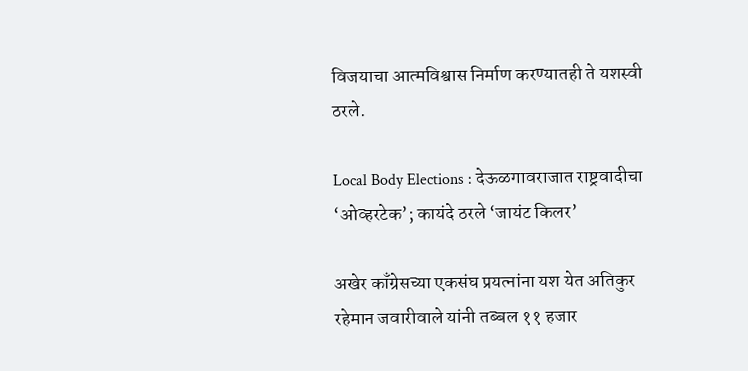विजयाचा आत्मविश्वास निर्माण करण्यातही ते यशस्वी ठरले.

Local Body Elections : देऊळगावराजात राष्ट्रवादीचा ‘ओव्हरटेक’; कायंदे ठरले ‘जायंट किलर’

अखेर काँग्रेसच्या एकसंघ प्रयत्नांना यश येत अतिकुर रहेमान जवारीवाले यांनी तब्बल ११ हजार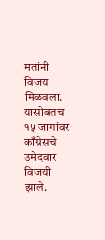मतांनी विजय मिळवला. यासोबतच १५ जागांवर काँग्रेसचे उमेदवार विजयी झाले.